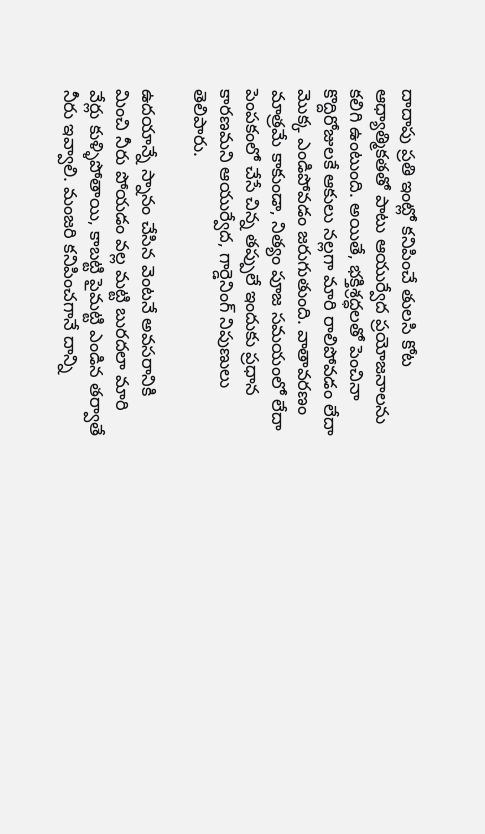దాదాపు ప్రతి ఇంట్లో కనిపించే తులసి కోట ఆధ్యాత్మికతతో పాటు ఆయుర్వేద ప్రయోజనాలను కలిగి ఉంటుంది. అయితే, భక్తిశ్రద్ధలతో పెంచినా కొద్దిరోజులకే ఆకులు నల్లగా మారి రాలిపోవడం లేదా మొక్క ఎండిపోవడం జరుగుతుంది. వాతావరణం మాత్రమే కాకుండా, నిత్యం పూజ సమయంలో లేదా పెంపకంలో చేసే చిన్న తప్పులే ఇందుకు ప్రధాన కారణమని ఆయుర్వేద, గార్డెనింగ్ నిపుణులు తెలిపారు.

ఉదయాన్నే స్నానం చేసిన వెంటనే అవసరానికి మించి నీరు పోయడం వల్ల మట్టి బురదలా మారి వేర్లు కుళ్ళిపోతాయి, కాబట్టి పైమట్టి ఎండిన తర్వాతే నీరు ఇవ్వాలి. మంజరి కనిపించగానే దాన్ని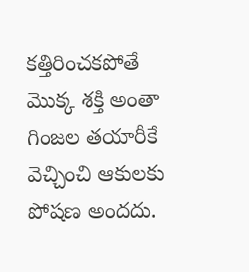కత్తిరించకపోతే మొక్క శక్తి అంతా గింజల తయారీకే వెచ్చించి ఆకులకు పోషణ అందదు.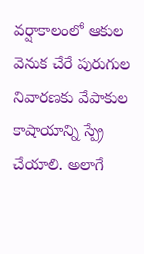వర్షాకాలంలో ఆకుల వెనుక చేరే పురుగుల నివారణకు వేపాకుల కాషాయాన్ని స్ప్రే చేయాలి. అలాగే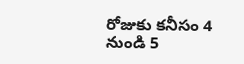రోజుకు కనీసం 4 నుండి 5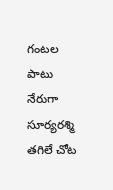గంటల పాటు నేరుగా సూర్యరశ్మి తగిలే చోట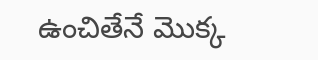ఉంచితేనే మొక్క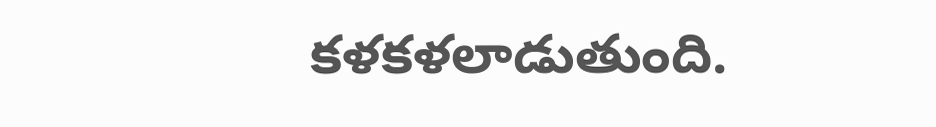కళకళలాడుతుంది.